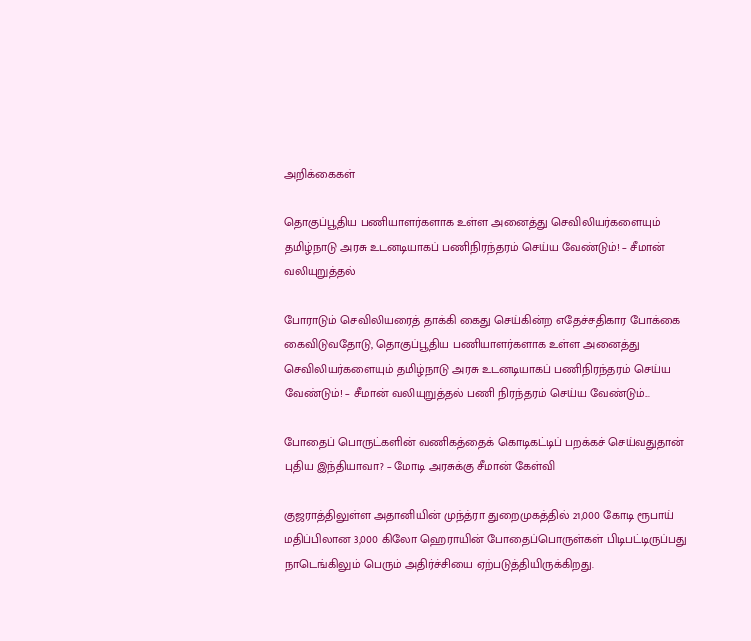அறிக்கைகள்

தொகுப்பூதிய பணியாளர்களாக உள்ள அனைத்து செவிலியர்களையும் தமிழ்நாடு அரசு உடனடியாகப் பணிநிரந்தரம் செய்ய வேண்டும்! – சீமான் வலியுறுத்தல்

போராடும் செவிலியரைத் தாக்கி கைது செய்கின்ற எதேச்சதிகார போக்கை கைவிடுவதோடு, தொகுப்பூதிய பணியாளர்களாக உள்ள அனைத்து செவிலியர்களையும் தமிழ்நாடு அரசு உடனடியாகப் பணிநிரந்தரம் செய்ய வேண்டும்! – சீமான் வலியுறுத்தல் பணி நிரந்தரம் செய்ய வேண்டும்...

போதைப் பொருட்களின் வணிகத்தைக் கொடிகட்டிப் பறக்கச் செய்வதுதான் புதிய இந்தியாவா? – மோடி அரசுக்கு சீமான் கேள்வி

குஜராத்திலுள்ள அதானியின் முந்த்ரா துறைமுகத்தில் 21,000 கோடி ரூபாய் மதிப்பிலான 3,000 கிலோ ஹெராயின் போதைப்பொருள்கள் பிடிபட்டிருப்பது நாடெங்கிலும் பெரும் அதிர்ச்சியை ஏற்படுத்தியிருக்கிறது.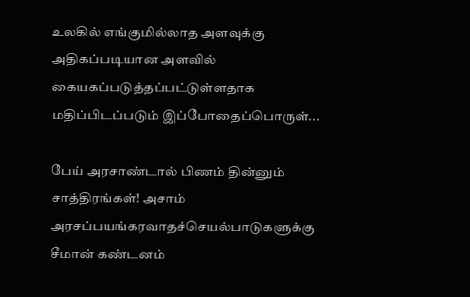உலகில் எங்குமில்லாத அளவுக்கு அதிகப்படியான அளவில் கையகப்படுத்தப்பட்டுள்ளதாக மதிப்பிடப்படும் இப்போதைப்பொருள்...

பேய் அரசாண்டால் பிணம் தின்னும் சாத்திரங்கள்! அசாம் அரசப்பயங்கரவாதச்செயல்பாடுகளுக்கு சீமான் கண்டனம்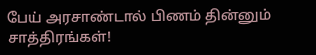பேய் அரசாண்டால் பிணம் தின்னும் சாத்திரங்கள்!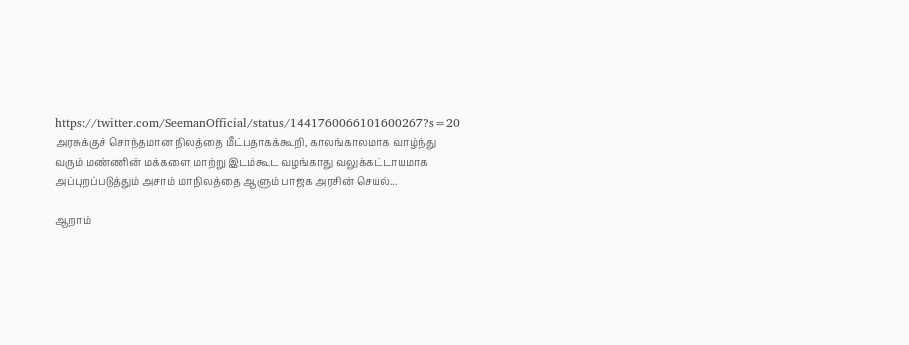https://twitter.com/SeemanOfficial/status/1441760066101600267?s=20 அரசுக்குச் சொந்தமான நிலத்தை மீட்பதாகக்கூறி, காலங்காலமாக வாழ்ந்து வரும் மண்ணின் மக்களை மாற்று இடம்கூட வழங்காது வலுக்கட்டாயமாக அப்புறப்படுத்தும் அசாம் மாநிலத்தை ஆளும் பாஜக அரசின் செயல்...

ஆறாம்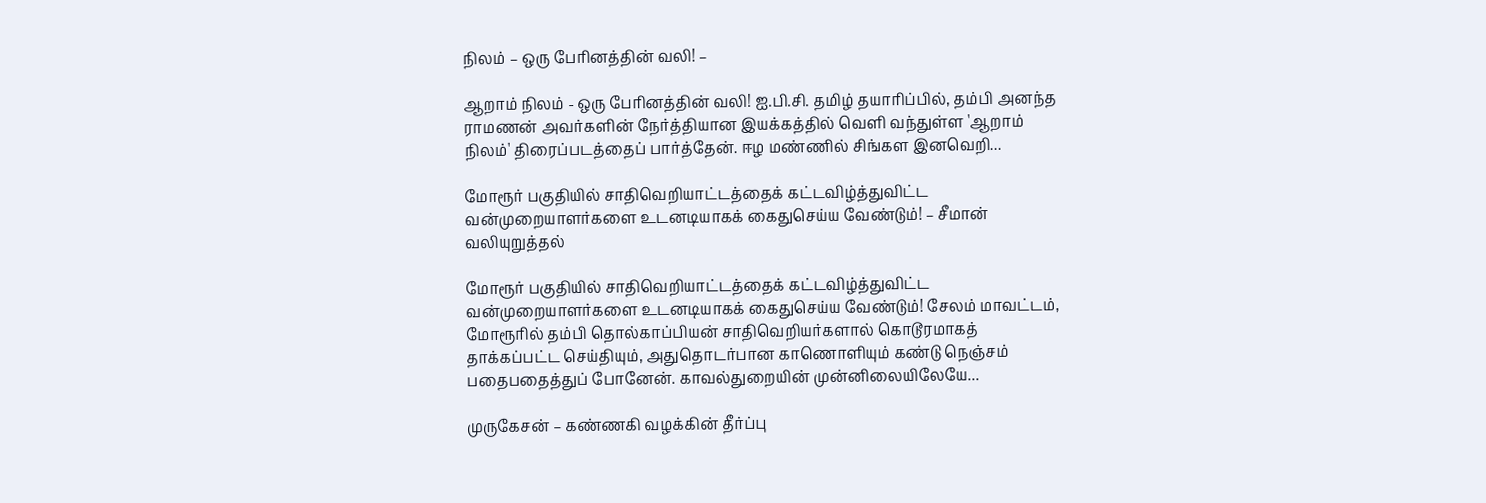நிலம் – ஒரு பேரினத்தின் வலி! –

ஆறாம் நிலம் - ஒரு பேரினத்தின் வலி! ஐ.பி.சி. தமிழ் தயாரிப்பில், தம்பி அனந்த ராமணன் அவர்களின் நேர்த்தியான இயக்கத்தில் வெளி வந்துள்ள 'ஆறாம் நிலம்' திரைப்படத்தைப் பார்த்தேன். ஈழ மண்ணில் சிங்கள இனவெறி...

மோரூர் பகுதியில் சாதிவெறியாட்டத்தைக் கட்டவிழ்த்துவிட்ட வன்முறையாளர்களை உடனடியாகக் கைதுசெய்ய வேண்டும்! – சீமான் வலியுறுத்தல்

மோரூர் பகுதியில் சாதிவெறியாட்டத்தைக் கட்டவிழ்த்துவிட்ட வன்முறையாளர்களை உடனடியாகக் கைதுசெய்ய வேண்டும்! சேலம் மாவட்டம், மோரூரில் தம்பி தொல்காப்பியன் சாதிவெறியர்களால் கொடூரமாகத் தாக்கப்பட்ட செய்தியும், அதுதொடர்பான காணொளியும் கண்டு நெஞ்சம் பதைபதைத்துப் போனேன். காவல்துறையின் முன்னிலையிலேயே...

முருகேசன் – கண்ணகி வழக்கின் தீர்ப்பு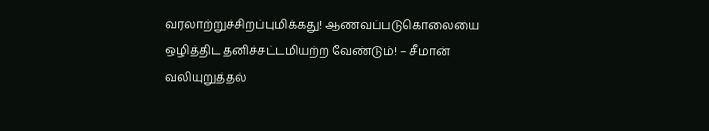வரலாற்றுச்சிறப்புமிக்கது! ஆணவப்படுகொலையை ஒழித்திட தனிச்சட்டமியற்ற வேண்டும்! – சீமான் வலியுறுத்தல்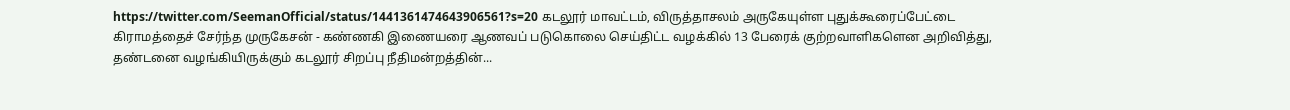https://twitter.com/SeemanOfficial/status/1441361474643906561?s=20 கடலூர் மாவட்டம், விருத்தாசலம் அருகேயுள்ள புதுக்கூரைப்பேட்டை கிராமத்தைச் சேர்ந்த முருகேசன் - கண்ணகி இணையரை ஆணவப் படுகொலை செய்திட்ட வழக்கில் 13 பேரைக் குற்றவாளிகளென அறிவித்து, தண்டனை வழங்கியிருக்கும் கடலூர் சிறப்பு நீதிமன்றத்தின்...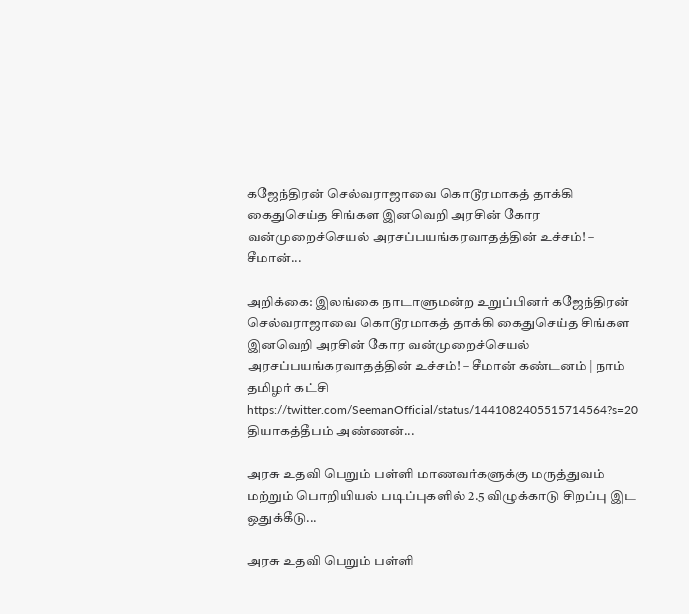கஜேந்திரன் செல்வராஜாவை கொடூரமாகத் தாக்கி கைதுசெய்த சிங்கள இனவெறி அரசின் கோர வன்முறைச்செயல் அரசப்பயங்கரவாதத்தின் உச்சம்! – சீமான்...

அறிக்கை: இலங்கை நாடாளுமன்ற உறுப்பினர் கஜேந்திரன் செல்வராஜாவை கொடூரமாகத் தாக்கி கைதுசெய்த சிங்கள இனவெறி அரசின் கோர வன்முறைச்செயல் அரசப்பயங்கரவாதத்தின் உச்சம்! – சீமான் கண்டனம் | நாம் தமிழர் கட்சி https://twitter.com/SeemanOfficial/status/1441082405515714564?s=20 தியாகத்தீபம் அண்ணன்...

அரசு உதவி பெறும் பள்ளி மாணவர்களுக்கு மருத்துவம் மற்றும் பொறியியல் படிப்புகளில் 2.5 விழுக்காடு சிறப்பு இட ஒதுக்கீடு...

அரசு உதவி பெறும் பள்ளி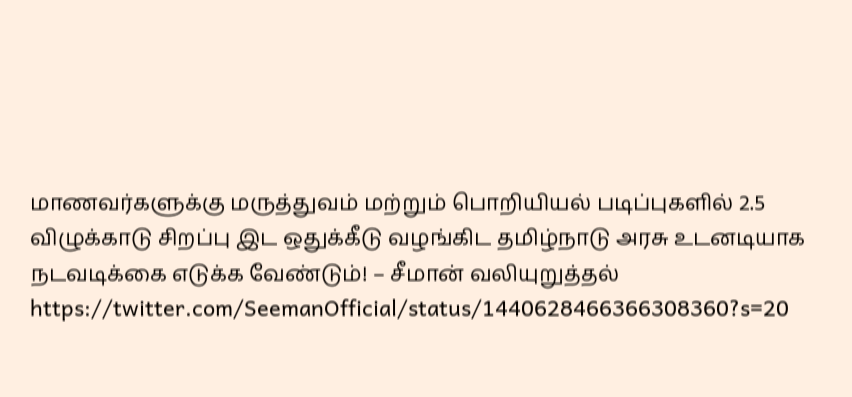மாணவர்களுக்கு மருத்துவம் மற்றும் பொறியியல் படிப்புகளில் 2.5 விழுக்காடு சிறப்பு இட ஒதுக்கீடு வழங்கிட தமிழ்நாடு அரசு உடனடியாக நடவடிக்கை எடுக்க வேண்டும்! – சீமான் வலியுறுத்தல் https://twitter.com/SeemanOfficial/status/1440628466366308360?s=20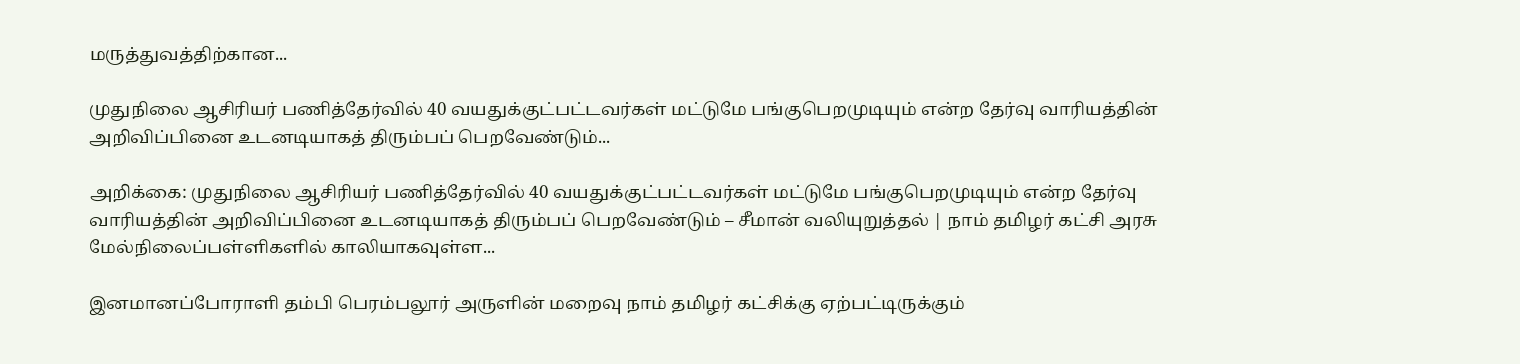மருத்துவத்திற்கான...

முதுநிலை ஆசிரியர் பணித்தேர்வில் 40 வயதுக்குட்பட்டவர்கள் மட்டுமே பங்குபெறமுடியும் என்ற தேர்வு வாரியத்தின் அறிவிப்பினை உடனடியாகத் திரும்பப் பெறவேண்டும்...

அறிக்கை: முதுநிலை ஆசிரியர் பணித்தேர்வில் 40 வயதுக்குட்பட்டவர்கள் மட்டுமே பங்குபெறமுடியும் என்ற தேர்வு வாரியத்தின் அறிவிப்பினை உடனடியாகத் திரும்பப் பெறவேண்டும் – சீமான் வலியுறுத்தல் | நாம் தமிழர் கட்சி அரசு மேல்நிலைப்பள்ளிகளில் காலியாகவுள்ள...

இனமானப்போராளி தம்பி பெரம்பலூர் அருளின் மறைவு நாம் தமிழர் கட்சிக்கு ஏற்பட்டிருக்கும்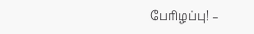பேரிழப்பு! –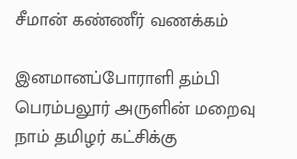சீமான் கண்ணீர் வணக்கம்

இனமானப்போராளி தம்பி பெரம்பலூர் அருளின் மறைவு நாம் தமிழர் கட்சிக்கு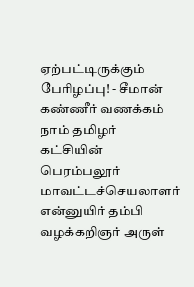ஏற்பட்டிருக்கும் பேரிழப்பு! - சீமான் கண்ணீர் வணக்கம் நாம் தமிழர் கட்சியின் பெரம்பலூர் மாவட்டச்செயலாளர் என்னுயிர் தம்பி வழக்கறிஞர் அருள்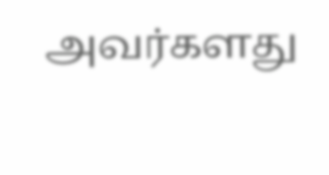அவர்களது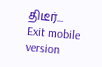திடீர்...
Exit mobile version